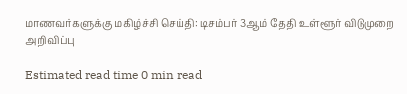மாணவர்களுக்கு மகிழ்ச்சி செய்தி: டிசம்பர் 3ஆம் தேதி உள்ளூர் விடுமுறை அறிவிப்பு

Estimated read time 0 min read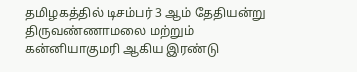தமிழகத்தில் டிசம்பர் 3 ஆம் தேதியன்று திருவண்ணாமலை மற்றும் கன்னியாகுமரி ஆகிய இரண்டு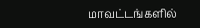மாவட்டங்களில்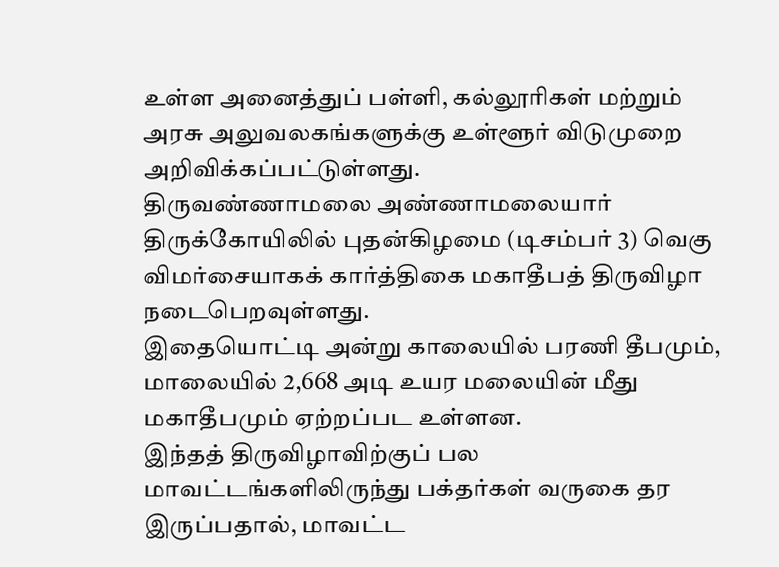உள்ள அனைத்துப் பள்ளி, கல்லூரிகள் மற்றும் அரசு அலுவலகங்களுக்கு உள்ளூர் விடுமுறை அறிவிக்கப்பட்டுள்ளது.
திருவண்ணாமலை அண்ணாமலையார் திருக்கோயிலில் புதன்கிழமை (டிசம்பர் 3) வெகு விமர்சையாகக் கார்த்திகை மகாதீபத் திருவிழா நடைபெறவுள்ளது.
இதையொட்டி அன்று காலையில் பரணி தீபமும், மாலையில் 2,668 அடி உயர மலையின் மீது மகாதீபமும் ஏற்றப்பட உள்ளன.
இந்தத் திருவிழாவிற்குப் பல மாவட்டங்களிலிருந்து பக்தர்கள் வருகை தர இருப்பதால், மாவட்ட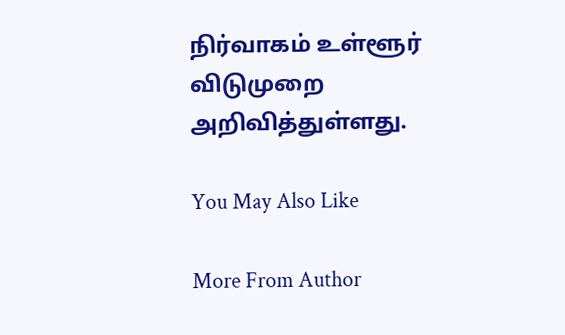நிர்வாகம் உள்ளூர் விடுமுறை அறிவித்துள்ளது.

You May Also Like

More From Author